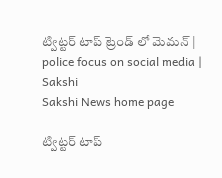ట్విట్టర్ టాప్ ట్రెండ్ లో మెమన్ | police focus on social media | Sakshi
Sakshi News home page

ట్విట్టర్ టాప్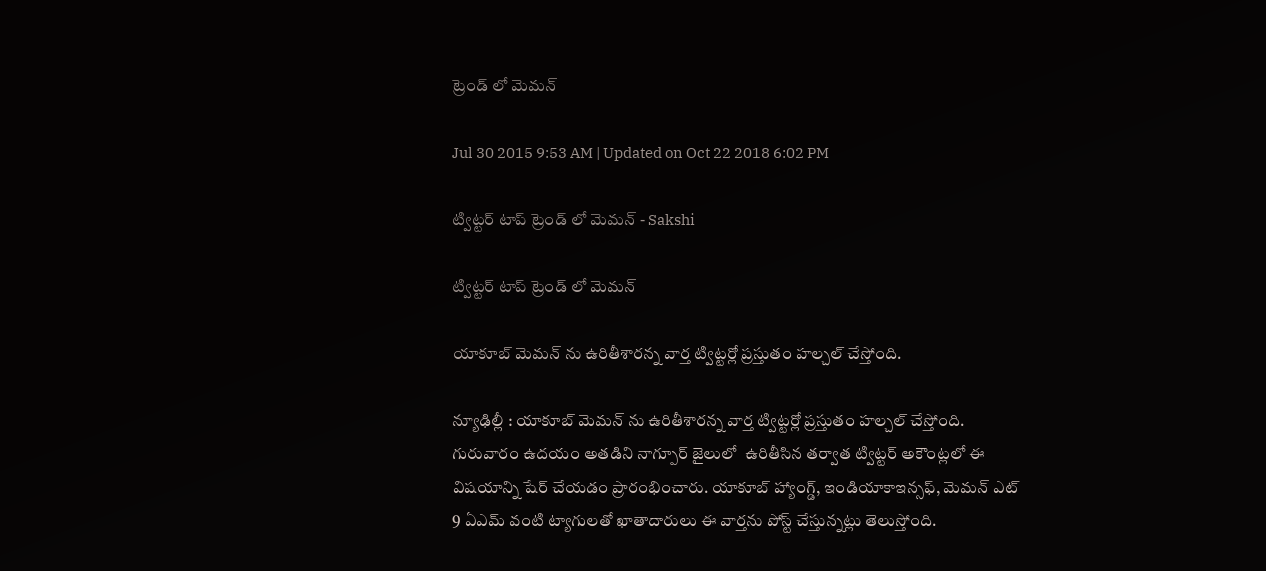ట్రెండ్ లో మెమన్

Jul 30 2015 9:53 AM | Updated on Oct 22 2018 6:02 PM

ట్విట్టర్ టాప్ ట్రెండ్ లో మెమన్ - Sakshi

ట్విట్టర్ టాప్ ట్రెండ్ లో మెమన్

యాకూబ్ మెమన్ ను ఉరితీశారన్న వార్త ట్విట్టర్లో ప్రస్తుతం హల్చల్ చేస్తోంది.

న్యూఢిల్లీ : యాకూబ్ మెమన్ ను ఉరితీశారన్న వార్త ట్విట్టర్లో ప్రస్తుతం హల్చల్ చేస్తోంది. గురువారం ఉదయం అతడిని నాగ్పూర్ జైలులో  ఉరితీసిన తర్వాత ట్విట్టర్ అకౌంట్లలో ఈ విషయాన్ని షేర్ చేయడం ప్రారంభించారు. యాకూబ్ హ్యాంగ్డ్, ఇండియాకాఇన్సఫ్, మెమన్ ఎట్ 9 ఏఎమ్ వంటి ట్యాగులతో ఖాతాదారులు ఈ వార్తను పోస్ట్ చేస్తున్నట్లు తెలుస్తోంది.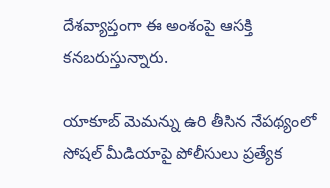దేశవ్యాప్తంగా ఈ అంశంపై ఆసక్తి కనబరుస్తున్నారు.

యాకూబ్ మెమన్ను ఉరి తీసిన నేపథ్యంలో సోషల్ మీడియాపై పోలీసులు ప్రత్యేక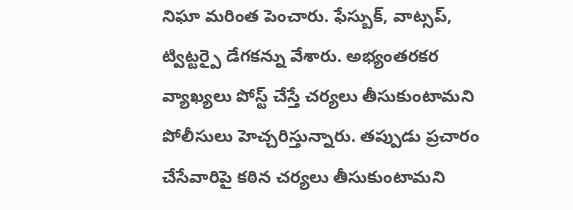నిఘా మరింత పెంచారు. ఫేస్బుక్, వాట్సప్, ట్విట్టర్పై డేగకన్ను వేశారు. అభ్యంతరకర వ్యాఖ్యలు పోస్ట్ చేస్తే చర్యలు తీసుకుంటామని పోలీసులు హెచ్చరిస్తున్నారు. తప్పుడు ప్రచారం చేసేవారిపై కఠిన చర్యలు తీసుకుంటామని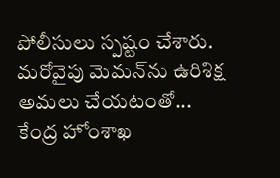పోలీసులు స్పష్టం చేశారు. మరోవైపు మెమన్‌ను ఉరిశిక్ష అమలు చేయటంతో... కేంద్ర హోంశాఖ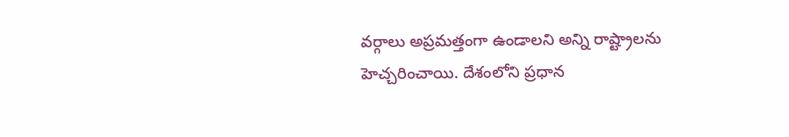వర్గాలు అప్రమత్తంగా ఉండాలని అన్ని రాష్ట్రాలను హెచ్చరించాయి. దేశంలోని ప్రధాన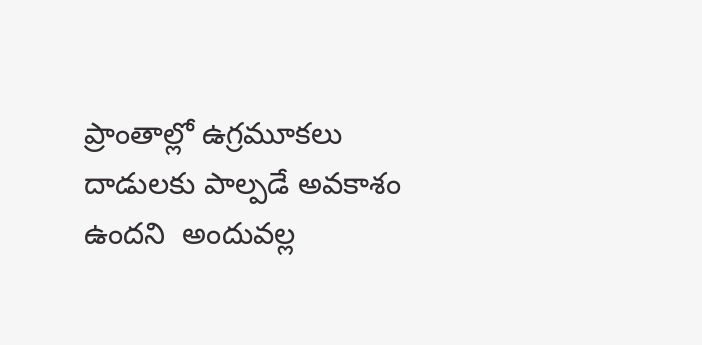ప్రాంతాల్లో ఉగ్రమూకలు దాడులకు పాల్పడే అవకాశం ఉందని  అందువల్ల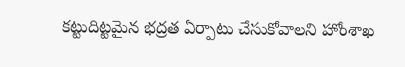కట్టుదిట్టమైన భద్రత ఏర్పాటు చేసుకోవాలని హోంశాఖ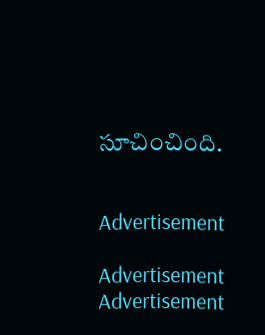సూచించింది.


Advertisement

Advertisement
Advertisement